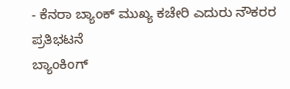- ಕೆನರಾ ಬ್ಯಾಂಕ್ ಮುಖ್ಯ ಕಚೇರಿ ಎದುರು ನೌಕರರ ಪ್ರತಿಭಟನೆ
ಬ್ಯಾಂಕಿಂಗ್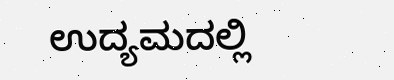ಉದ್ಯಮದಲ್ಲಿ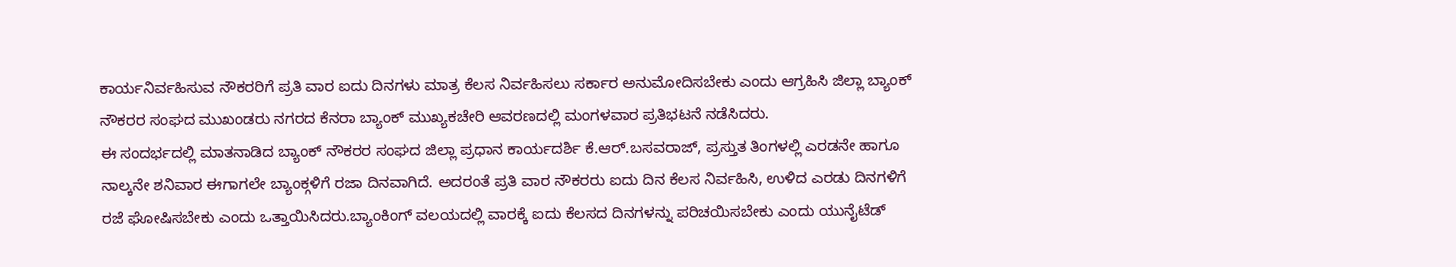ಕಾರ್ಯನಿರ್ವಹಿಸುವ ನೌಕರರಿಗೆ ಪ್ರತಿ ವಾರ ಐದು ದಿನಗಳು ಮಾತ್ರ ಕೆಲಸ ನಿರ್ವಹಿಸಲು ಸರ್ಕಾರ ಅನುಮೋದಿಸಬೇಕು ಎಂದು ಆಗ್ರಹಿಸಿ ಜಿಲ್ಲಾ ಬ್ಯಾಂಕ್ ನೌಕರರ ಸಂಘದ ಮುಖಂಡರು ನಗರದ ಕೆನರಾ ಬ್ಯಾಂಕ್ ಮುಖ್ಯಕಚೇರಿ ಆವರಣದಲ್ಲಿ ಮಂಗಳವಾರ ಪ್ರತಿಭಟನೆ ನಡೆಸಿದರು.
ಈ ಸಂದರ್ಭದಲ್ಲಿ ಮಾತನಾಡಿದ ಬ್ಯಾಂಕ್ ನೌಕರರ ಸಂಘದ ಜಿಲ್ಲಾ ಪ್ರಧಾನ ಕಾರ್ಯದರ್ಶಿ ಕೆ.ಆರ್.ಬಸವರಾಜ್, ಪ್ರಸ್ತುತ ತಿಂಗಳಲ್ಲಿ ಎರಡನೇ ಹಾಗೂ ನಾಲ್ಕನೇ ಶನಿವಾರ ಈಗಾಗಲೇ ಬ್ಯಾಂಕ್ಗಳಿಗೆ ರಜಾ ದಿನವಾಗಿದೆ. ಅದರಂತೆ ಪ್ರತಿ ವಾರ ನೌಕರರು ಐದು ದಿನ ಕೆಲಸ ನಿರ್ವಹಿಸಿ, ಉಳಿದ ಎರಡು ದಿನಗಳಿಗೆ ರಜೆ ಘೋಷಿಸಬೇಕು ಎಂದು ಒತ್ತಾಯಿಸಿದರು.ಬ್ಯಾಂಕಿಂಗ್ ವಲಯದಲ್ಲಿ ವಾರಕ್ಕೆ ಐದು ಕೆಲಸದ ದಿನಗಳನ್ನು ಪರಿಚಯಿಸಬೇಕು ಎಂದು ಯುನೈಟೆಡ್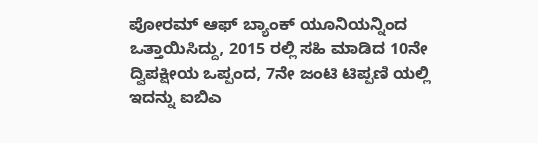ಪೋರಮ್ ಆಫ್ ಬ್ಯಾಂಕ್ ಯೂನಿಯನ್ನಿಂದ ಒತ್ತಾಯಿಸಿದ್ದು, 2015 ರಲ್ಲಿ ಸಹಿ ಮಾಡಿದ 10ನೇ ದ್ವಿಪಕ್ಷೀಯ ಒಪ್ಪಂದ, 7ನೇ ಜಂಟಿ ಟಿಪ್ಪಣಿ ಯಲ್ಲಿ ಇದನ್ನು ಐಬಿಎ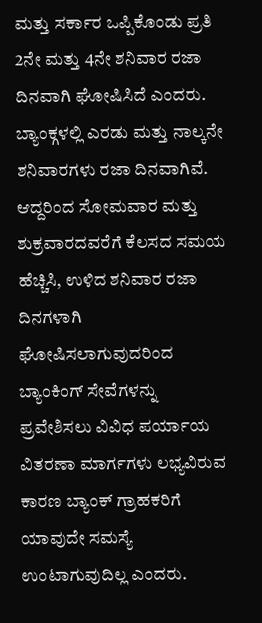ಮತ್ತು ಸರ್ಕಾರ ಒಪ್ಪಿಕೊಂಡು ಪ್ರತಿ 2ನೇ ಮತ್ತು 4ನೇ ಶನಿವಾರ ರಜಾ ದಿನವಾಗಿ ಘೋಷಿಸಿದೆ ಎಂದರು.
ಬ್ಯಾಂಕ್ಗಳಲ್ಲಿ ಎರಡು ಮತ್ತು ನಾಲ್ಕನೇ ಶನಿವಾರಗಳು ರಜಾ ದಿನವಾಗಿವೆ. ಆದ್ದರಿಂದ ಸೋಮವಾರ ಮತ್ತು ಶುಕ್ರವಾರದವರೆಗೆ ಕೆಲಸದ ಸಮಯ ಹೆಚ್ಚಿಸಿ, ಉಳಿದ ಶನಿವಾರ ರಜಾ ದಿನಗಳಾಗಿ ಘೋಷಿಸಲಾಗುವುದರಿಂದ ಬ್ಯಾಂಕಿಂಗ್ ಸೇವೆಗಳನ್ನು ಪ್ರವೇಶಿಸಲು ವಿವಿಧ ಪರ್ಯಾಯ ವಿತರಣಾ ಮಾರ್ಗಗಳು ಲಭ್ಯವಿರುವ ಕಾರಣ ಬ್ಯಾಂಕ್ ಗ್ರಾಹಕರಿಗೆ ಯಾವುದೇ ಸಮಸ್ಯೆ ಉಂಟಾಗುವುದಿಲ್ಲ ಎಂದರು.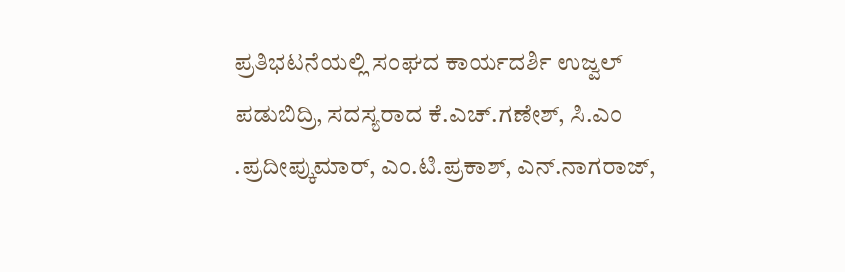ಪ್ರತಿಭಟನೆಯಲ್ಲಿ ಸಂಘದ ಕಾರ್ಯದರ್ಶಿ ಉಜ್ವಲ್ ಪಡುಬಿದ್ರಿ, ಸದಸ್ಯರಾದ ಕೆ.ಎಚ್.ಗಣೇಶ್, ಸಿ.ಎಂ .ಪ್ರದೀಪ್ಕುಮಾರ್, ಎಂ.ಟಿ.ಪ್ರಕಾಶ್, ಎನ್.ನಾಗರಾಜ್,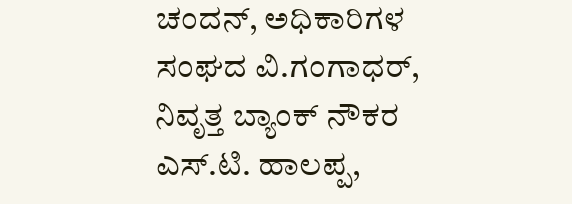ಚಂದನ್, ಅಧಿಕಾರಿಗಳ ಸಂಘದ ವಿ.ಗಂಗಾಧರ್, ನಿವೃತ್ತ ಬ್ಯಾಂಕ್ ನೌಕರ ಎಸ್.ಟಿ. ಹಾಲಪ್ಪ,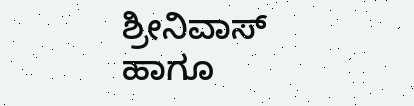ಶ್ರೀನಿವಾಸ್ ಹಾಗೂ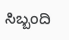ಸಿಬ್ಬಂದಿ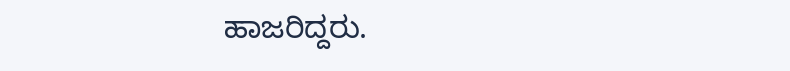ಹಾಜರಿದ್ದರು.